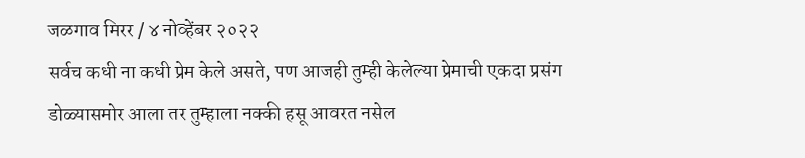जळगाव मिरर / ४ नोव्हेंबर २०२२
सर्वच कधी ना कधी प्रेम केले असते, पण आजही तुम्ही केलेल्या प्रेमाची एकदा प्रसंग डोळ्यासमोर आला तर तुम्हाला नक्की हसू आवरत नसेल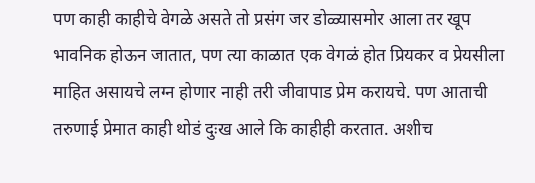पण काही काहीचे वेगळे असते तो प्रसंग जर डोळ्यासमोर आला तर खूप भावनिक होऊन जातात, पण त्या काळात एक वेगळं होत प्रियकर व प्रेयसीला माहित असायचे लग्न होणार नाही तरी जीवापाड प्रेम करायचे. पण आताची तरुणाई प्रेमात काही थोडं दुःख आले कि काहीही करतात. अशीच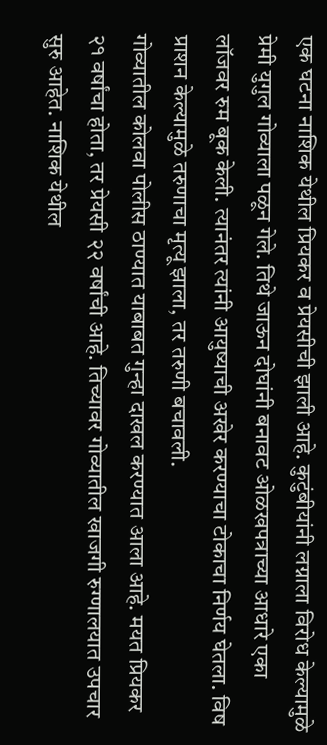एक घटना नाशिक येथील प्रियकर व प्रेयसीची झाली आहे. कुटुंबीयांनी लग्नाला विरोध केल्यामुळे प्रेमी युगुल गोव्याला पळून गेले. तिथे जाऊन दोघांनी बनावट ओळखपत्राच्या आधारे एका लॉजवर रुम बूक केली. त्यानंतर त्यांनी आयुष्याची अखेर करण्याचा टोकाचा निर्णय घेतला. विष प्राशन केल्यामुळे तरुणाचा मृत्यू झाला, तर तरुणी बचावली.
गोव्यातील कोलवा पोलीस ठाण्यात याबाबत गुन्हा दाखल करण्यात आला आहे. मयत प्रियकर २१ वर्षांचा होता, तर प्रेयसी २२ वर्षांची आहे. तिच्यावर गोव्यातील खाजगी रुग्णालयात उपचार सुरु आहेत. नाशिक येथील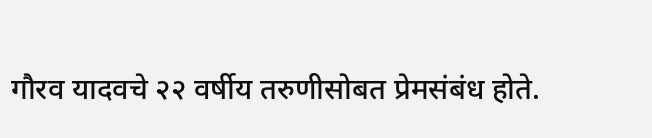गौरव यादवचे २२ वर्षीय तरुणीसोबत प्रेमसंबंध होते.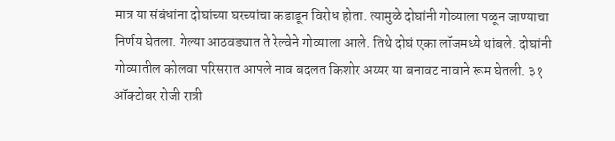मात्र या संबंधांना दोघांच्या घरच्यांचा कडाडून विरोध होता. त्यामुळे दोघांनी गोव्याला पळून जाण्याचा निर्णय घेतला. गेल्या आठवड्यात ते रेल्वेने गोव्याला आले. तिथे दोघं एका लॉजमध्ये थांबले. दोघांनी गोव्यातील कोलवा परिसरात आपले नाव बदलत किशोर अय्यर या बनावट नावाने रूम घेतली. ३१ ऑक्टोबर रोजी रात्री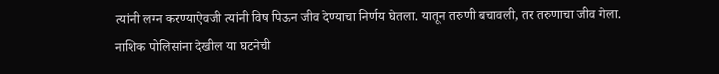त्यांनी लग्न करण्याऐवजी त्यांनी विष पिऊन जीव देण्याचा निर्णय घेतला. यातून तरुणी बचावली, तर तरुणाचा जीव गेला.
नाशिक पोलिसांना देखील या घटनेची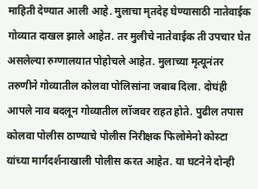माहिती देण्यात आली आहे. मुलाचा मृतदेह घेण्यासाठी नातेवाईक गोव्यात दाखल झाले आहेत. तर मुलीचे नातेवाईक ती उपचार घेत असलेल्या रुग्णालयात पोहोचले आहेत. मुलाच्या मृत्यूनंतर तरुणीने गोव्यातील कोलवा पोलिसांना जबाब दिला. दोघंही आपले नाव बदलून गोव्यातील लॉजवर राहत होते. पुढील तपास कोलवा पोलीस ठाण्याचे पोलीस निरीक्षक फिलोमेनो कोस्टा यांच्या मार्गदर्शनाखाली पोलीस करत आहेत. या घटनेने दोन्ही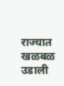राज्यात खळबळ उडाली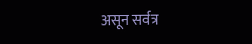असून सर्वत्र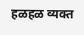हळहळ व्यक्त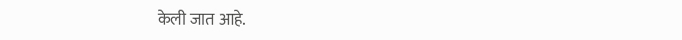केली जात आहे.